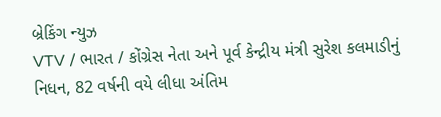બ્રેકિંગ ન્યુઝ
VTV / ભારત / કોંગ્રેસ નેતા અને પૂર્વ કેન્દ્રીય મંત્રી સુરેશ કલમાડીનું નિધન, 82 વર્ષની વયે લીધા અંતિમ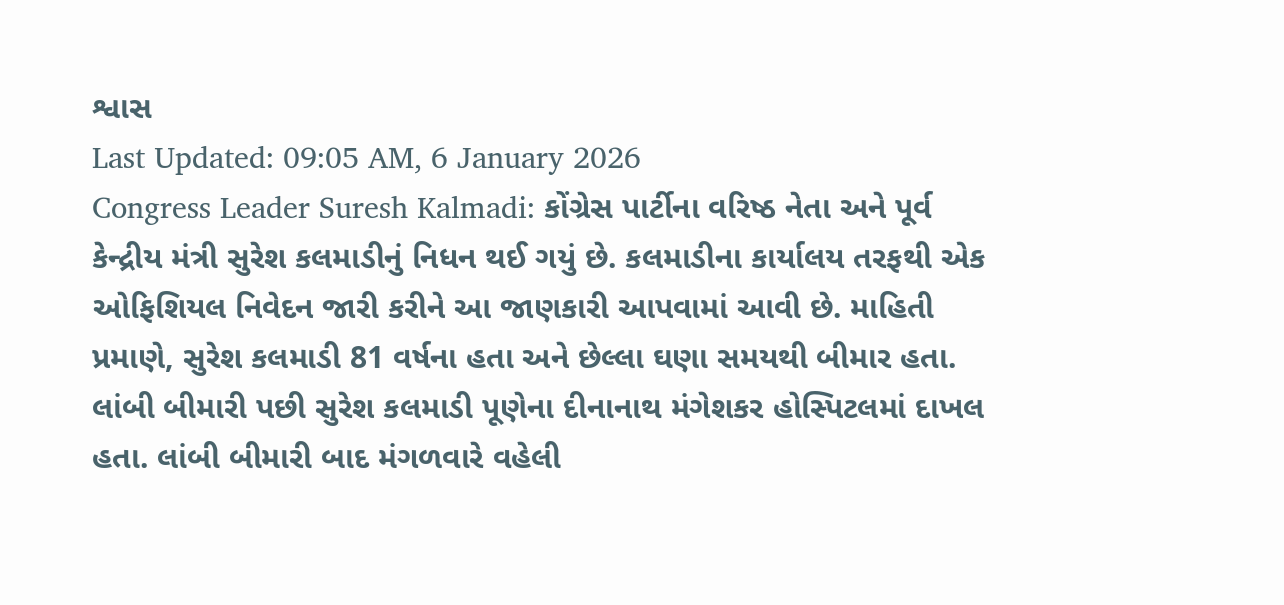શ્વાસ
Last Updated: 09:05 AM, 6 January 2026
Congress Leader Suresh Kalmadi: કોંગ્રેસ પાર્ટીના વરિષ્ઠ નેતા અને પૂર્વ કેન્દ્રીય મંત્રી સુરેશ કલમાડીનું નિધન થઈ ગયું છે. કલમાડીના કાર્યાલય તરફથી એક ઓફિશિયલ નિવેદન જારી કરીને આ જાણકારી આપવામાં આવી છે. માહિતી પ્રમાણે, સુરેશ કલમાડી 81 વર્ષના હતા અને છેલ્લા ઘણા સમયથી બીમાર હતા. લાંબી બીમારી પછી સુરેશ કલમાડી પૂણેના દીનાનાથ મંગેશકર હોસ્પિટલમાં દાખલ હતા. લાંબી બીમારી બાદ મંગળવારે વહેલી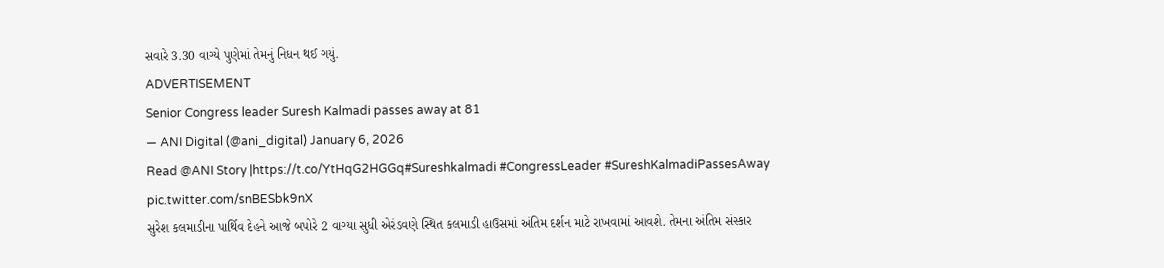સવારે 3.30 વાગ્યે પુણેમાં તેમનું નિધન થઈ ગયું.
ADVERTISEMENT
Senior Congress leader Suresh Kalmadi passes away at 81
— ANI Digital (@ani_digital) January 6, 2026
Read @ANI Story |https://t.co/YtHqG2HGGq#Sureshkalmadi #CongressLeader #SureshKalmadiPassesAway pic.twitter.com/snBESbk9nX
સુરેશ કલમાડીના પાર્થિવ દેહને આજે બપોરે 2 વાગ્યા સુધી એરંડવણે સ્થિત કલમાડી હાઉસમાં અંતિમ દર્શન માટે રાખવામાં આવશે. તેમના અંતિમ સંસ્કાર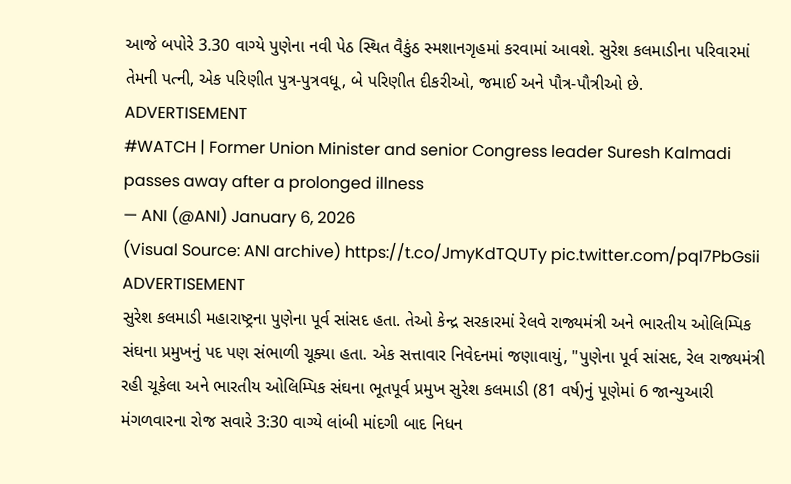આજે બપોરે 3.30 વાગ્યે પુણેના નવી પેઠ સ્થિત વૈકુંઠ સ્મશાનગૃહમાં કરવામાં આવશે. સુરેશ કલમાડીના પરિવારમાં તેમની પત્ની, એક પરિણીત પુત્ર-પુત્રવધૂ, બે પરિણીત દીકરીઓ, જમાઈ અને પૌત્ર-પૌત્રીઓ છે.
ADVERTISEMENT
#WATCH | Former Union Minister and senior Congress leader Suresh Kalmadi passes away after a prolonged illness
— ANI (@ANI) January 6, 2026
(Visual Source: ANI archive) https://t.co/JmyKdTQUTy pic.twitter.com/pqI7PbGsii
ADVERTISEMENT
સુરેશ કલમાડી મહારાષ્ટ્રના પુણેના પૂર્વ સાંસદ હતા. તેઓ કેન્દ્ર સરકારમાં રેલવે રાજ્યમંત્રી અને ભારતીય ઓલિમ્પિક સંઘના પ્રમુખનું પદ પણ સંભાળી ચૂક્યા હતા. એક સત્તાવાર નિવેદનમાં જણાવાયું, "પુણેના પૂર્વ સાંસદ, રેલ રાજ્યમંત્રી રહી ચૂકેલા અને ભારતીય ઓલિમ્પિક સંઘના ભૂતપૂર્વ પ્રમુખ સુરેશ કલમાડી (81 વર્ષ)નું પૂણેમાં 6 જાન્યુઆરી મંગળવારના રોજ સવારે 3:30 વાગ્યે લાંબી માંદગી બાદ નિધન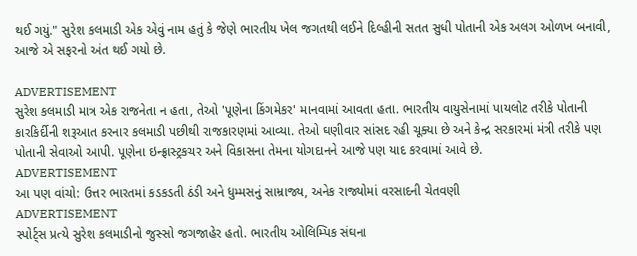થઈ ગયું." સુરેશ કલમાડી એક એવું નામ હતું કે જેણે ભારતીય ખેલ જગતથી લઈને દિલ્હીની સતત સુધી પોતાની એક અલગ ઓળખ બનાવી, આજે એ સફરનો અંત થઈ ગયો છે.

ADVERTISEMENT
સુરેશ કલમાડી માત્ર એક રાજનેતા ન હતા, તેઓ 'પૂણેના કિંગમેકર' માનવામાં આવતા હતા. ભારતીય વાયુસેનામાં પાયલોટ તરીકે પોતાની કારકિર્દીની શરૂઆત કરનાર કલમાડી પછીથી રાજકારણમાં આવ્યા. તેઓ ઘણીવાર સાંસદ રહી ચૂક્યા છે અને કેન્દ્ર સરકારમાં મંત્રી તરીકે પણ પોતાની સેવાઓ આપી. પૂણેના ઇન્ફ્રાસ્ટ્રકચર અને વિકાસના તેમના યોગદાનને આજે પણ યાદ કરવામાં આવે છે.
ADVERTISEMENT
આ પણ વાંચો: ઉત્તર ભારતમાં કડકડતી ઠંડી અને ધુમ્મસનું સામ્રાજ્ય, અનેક રાજ્યોમાં વરસાદની ચેતવણી
ADVERTISEMENT
સ્પોર્ટ્સ પ્રત્યે સુરેશ કલમાડીનો જુસ્સો જગજાહેર હતો. ભારતીય ઓલિમ્પિક સંઘના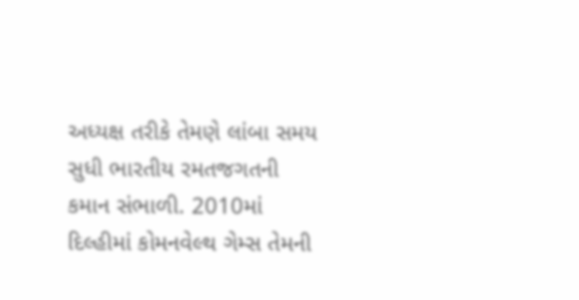અધ્યક્ષ તરીકે તેમણે લાંબા સમય સુધી ભારતીય રમતજગતની કમાન સંભાળી. 2010માં દિલ્હીમાં કોમનવેલ્થ ગેમ્સ તેમની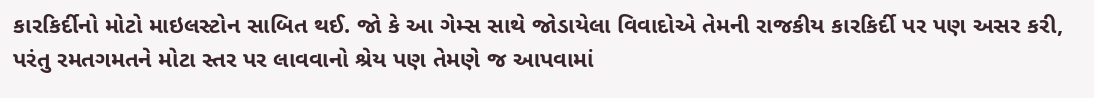કારકિર્દીનો મોટો માઇલસ્ટોન સાબિત થઈ. જો કે આ ગેમ્સ સાથે જોડાયેલા વિવાદોએ તેમની રાજકીય કારકિર્દી પર પણ અસર કરી, પરંતુ રમતગમતને મોટા સ્તર પર લાવવાનો શ્રેય પણ તેમણે જ આપવામાં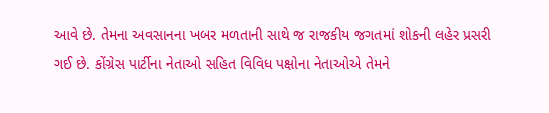આવે છે. તેમના અવસાનના ખબર મળતાની સાથે જ રાજકીય જગતમાં શોકની લહેર પ્રસરી ગઈ છે. કોંગ્રેસ પાર્ટીના નેતાઓ સહિત વિવિધ પક્ષોના નેતાઓએ તેમને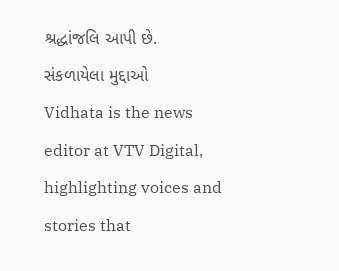શ્રદ્ધાંજલિ આપી છે.
સંકળાયેલા મુદ્દાઓ
Vidhata is the news editor at VTV Digital, highlighting voices and stories that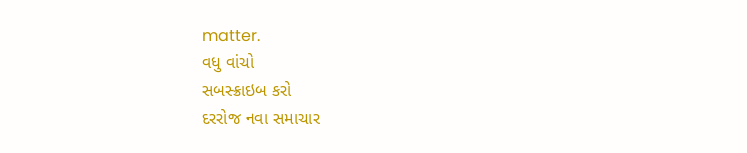matter.
વધુ વાંચો
સબસ્ક્રાઇબ કરો
દરરોજ નવા સમાચાર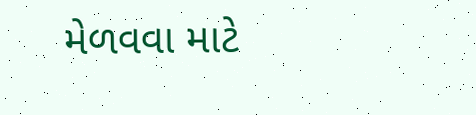મેળવવા માટે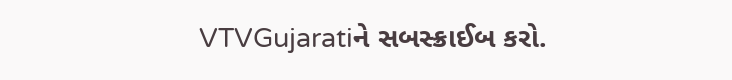VTVGujaratiને સબસ્ક્રાઈબ કરો.